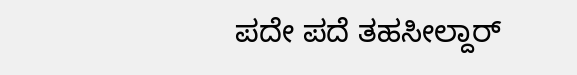ಪದೇ ಪದೆ ತಹಸೀಲ್ದಾರ್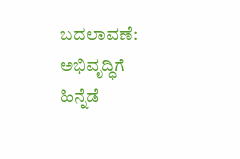ಬದಲಾವಣೆ: ಅಭಿವೃದ್ಧಿಗೆ ಹಿನ್ನೆಡೆ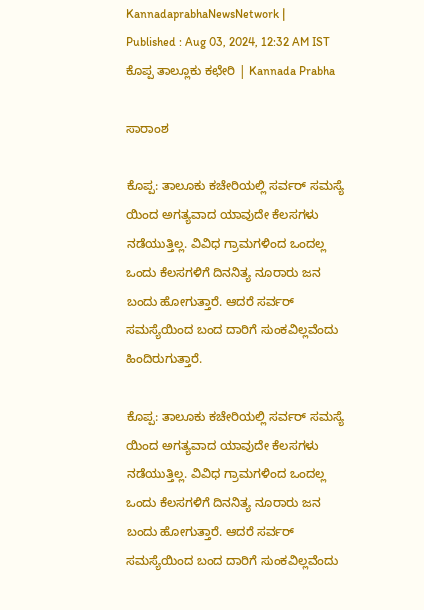KannadaprabhaNewsNetwork |
Published : Aug 03, 2024, 12:32 AM IST
ಕೊಪ್ಪ ತಾಲ್ಲೂಕು ಕಛೇರಿ | Kannada Prabha

ಸಾರಾಂಶ

ಕೊಪ್ಪ: ತಾಲೂಕು ಕಚೇರಿಯಲ್ಲಿ ಸರ್ವರ್ ಸಮಸ್ಯೆ ಯಿಂದ ಅಗತ್ಯವಾದ ಯಾವುದೇ ಕೆಲಸಗಳು ನಡೆಯುತ್ತಿಲ್ಲ. ವಿವಿಧ ಗ್ರಾಮಗಳಿಂದ ಒಂದಲ್ಲ ಒಂದು ಕೆಲಸಗಳಿಗೆ ದಿನನಿತ್ಯ ನೂರಾರು ಜನ ಬಂದು ಹೋಗುತ್ತಾರೆ. ಆದರೆ ಸರ್ವರ್ ಸಮಸ್ಯೆಯಿಂದ ಬಂದ ದಾರಿಗೆ ಸುಂಕವಿಲ್ಲವೆಂದು ಹಿಂದಿರುಗುತ್ತಾರೆ.

ಕೊಪ್ಪ: ತಾಲೂಕು ಕಚೇರಿಯಲ್ಲಿ ಸರ್ವರ್ ಸಮಸ್ಯೆ ಯಿಂದ ಅಗತ್ಯವಾದ ಯಾವುದೇ ಕೆಲಸಗಳು ನಡೆಯುತ್ತಿಲ್ಲ. ವಿವಿಧ ಗ್ರಾಮಗಳಿಂದ ಒಂದಲ್ಲ ಒಂದು ಕೆಲಸಗಳಿಗೆ ದಿನನಿತ್ಯ ನೂರಾರು ಜನ ಬಂದು ಹೋಗುತ್ತಾರೆ. ಆದರೆ ಸರ್ವರ್ ಸಮಸ್ಯೆಯಿಂದ ಬಂದ ದಾರಿಗೆ ಸುಂಕವಿಲ್ಲವೆಂದು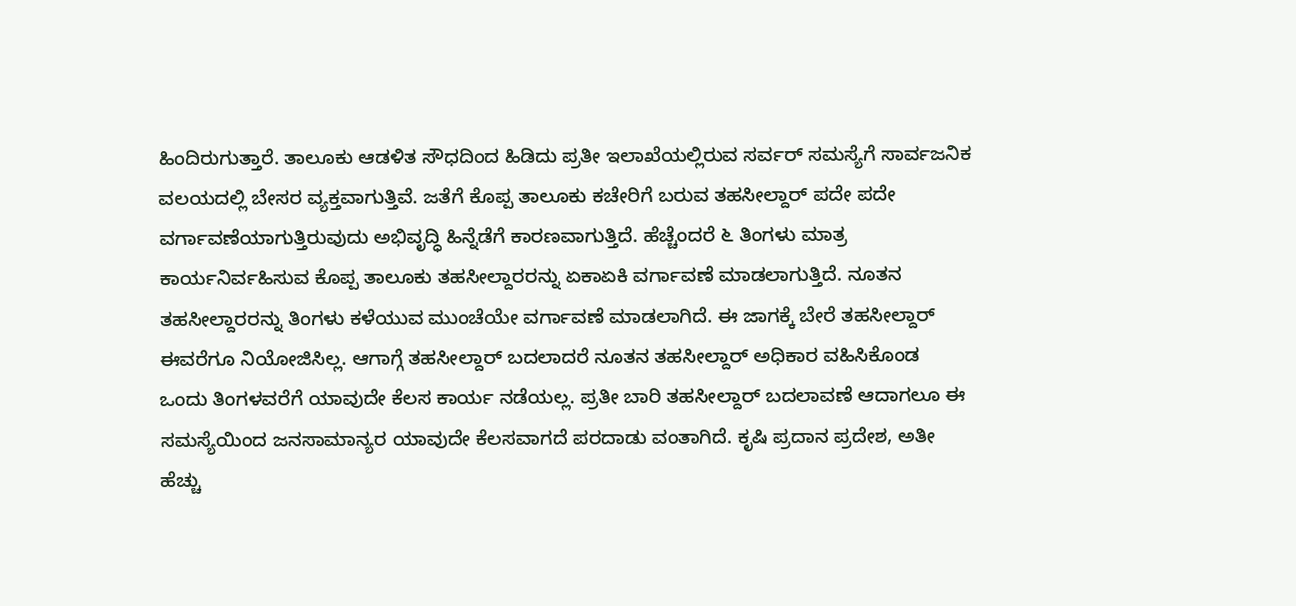ಹಿಂದಿರುಗುತ್ತಾರೆ. ತಾಲೂಕು ಆಡಳಿತ ಸೌಧದಿಂದ ಹಿಡಿದು ಪ್ರತೀ ಇಲಾಖೆಯಲ್ಲಿರುವ ಸರ್ವರ್ ಸಮಸ್ಯೆಗೆ ಸಾರ್ವಜನಿಕ ವಲಯದಲ್ಲಿ ಬೇಸರ ವ್ಯಕ್ತವಾಗುತ್ತಿವೆ. ಜತೆಗೆ ಕೊಪ್ಪ ತಾಲೂಕು ಕಚೇರಿಗೆ ಬರುವ ತಹಸೀಲ್ದಾರ್‌ ಪದೇ ಪದೇ ವರ್ಗಾವಣೆಯಾಗುತ್ತಿರುವುದು ಅಭಿವೃದ್ಧಿ ಹಿನ್ನೆಡೆಗೆ ಕಾರಣವಾಗುತ್ತಿದೆ. ಹೆಚ್ಚೆಂದರೆ ೬ ತಿಂಗಳು ಮಾತ್ರ ಕಾರ್ಯನಿರ್ವಹಿಸುವ ಕೊಪ್ಪ ತಾಲೂಕು ತಹಸೀಲ್ದಾರರನ್ನು ಏಕಾಏಕಿ ವರ್ಗಾವಣೆ ಮಾಡಲಾಗುತ್ತಿದೆ. ನೂತನ ತಹಸೀಲ್ದಾರರನ್ನು ತಿಂಗಳು ಕಳೆಯುವ ಮುಂಚೆಯೇ ವರ್ಗಾವಣೆ ಮಾಡಲಾಗಿದೆ. ಈ ಜಾಗಕ್ಕೆ ಬೇರೆ ತಹಸೀಲ್ದಾರ್ ಈವರೆಗೂ ನಿಯೋಜಿಸಿಲ್ಲ. ಆಗಾಗ್ಗೆ ತಹಸೀಲ್ದಾರ್‌ ಬದಲಾದರೆ ನೂತನ ತಹಸೀಲ್ದಾರ್‌ ಅಧಿಕಾರ ವಹಿಸಿಕೊಂಡ ಒಂದು ತಿಂಗಳವರೆಗೆ ಯಾವುದೇ ಕೆಲಸ ಕಾರ್ಯ ನಡೆಯಲ್ಲ. ಪ್ರತೀ ಬಾರಿ ತಹಸೀಲ್ದಾರ್ ಬದಲಾವಣೆ ಆದಾಗಲೂ ಈ ಸಮಸ್ಯೆಯಿಂದ ಜನಸಾಮಾನ್ಯರ ಯಾವುದೇ ಕೆಲಸವಾಗದೆ ಪರದಾಡು ವಂತಾಗಿದೆ. ಕೃಷಿ ಪ್ರದಾನ ಪ್ರದೇಶ, ಅತೀ ಹೆಚ್ಚು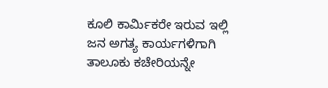ಕೂಲಿ ಕಾರ್ಮಿಕರೇ ಇರುವ ಇಲ್ಲಿ ಜನ ಅಗತ್ಯ ಕಾರ್ಯಗಳಿಗಾಗಿ ತಾಲೂಕು ಕಚೇರಿಯನ್ನೇ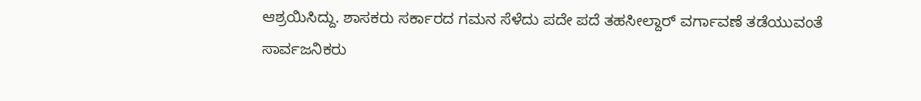ಆಶ್ರಯಿಸಿದ್ದು. ಶಾಸಕರು ಸರ್ಕಾರದ ಗಮನ ಸೆಳೆದು ಪದೇ ಪದೆ ತಹಸೀಲ್ದಾರ್ ವರ್ಗಾವಣೆ ತಡೆಯುವಂತೆ ಸಾರ್ವಜನಿಕರು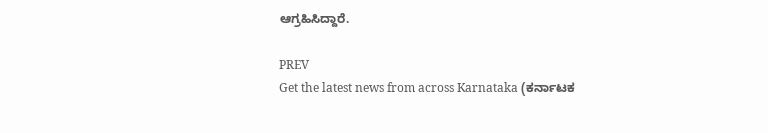ಆಗ್ರಹಿಸಿದ್ದಾರೆ.

PREV
Get the latest news from across Karnataka (ಕರ್ನಾಟಕ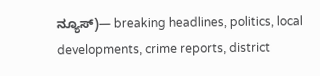ನ್ಯೂಸ್)— breaking headlines, politics, local developments, crime reports, district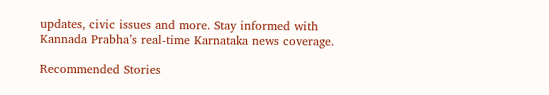updates, civic issues and more. Stay informed with Kannada Prabha’s real‑time Karnataka news coverage.

Recommended Stories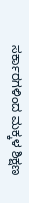ಸರ್ಕಾರಗಳಿಂದ ಮಕ್ಕಳ ಶಿಕ್ಷಣ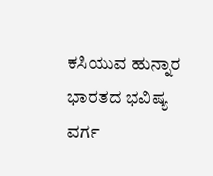ಕಸಿಯುವ ಹುನ್ನಾರ
ಭಾರತದ ಭವಿಷ್ಯ ವರ್ಗ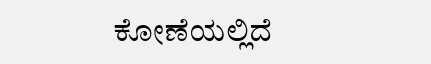ಕೋಣೆಯಲ್ಲಿದೆ